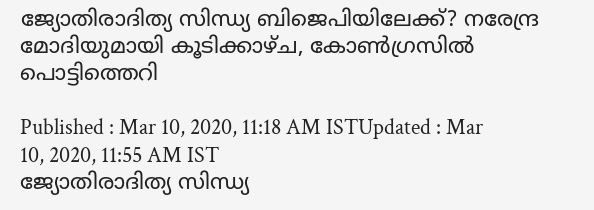ജ്യോതിരാദിത്യ സിന്ധ്യ ബിജെപിയിലേക്ക്? നരേന്ദ്ര മോദിയുമായി കൂടിക്കാഴ്ച, കോണ്‍ഗ്രസില്‍ പൊട്ടിത്തെറി

Published : Mar 10, 2020, 11:18 AM ISTUpdated : Mar 10, 2020, 11:55 AM IST
ജ്യോതിരാദിത്യ സിന്ധ്യ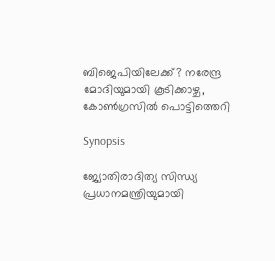ബിജെപിയിലേക്ക്? നരേന്ദ്ര മോദിയുമായി കൂടിക്കാഴ്ച, കോണ്‍ഗ്രസില്‍ പൊട്ടിത്തെറി

Synopsis

ജ്യോതിരാദിത്യ സിന്ധ്യ പ്രധാനമന്ത്രിയുമായി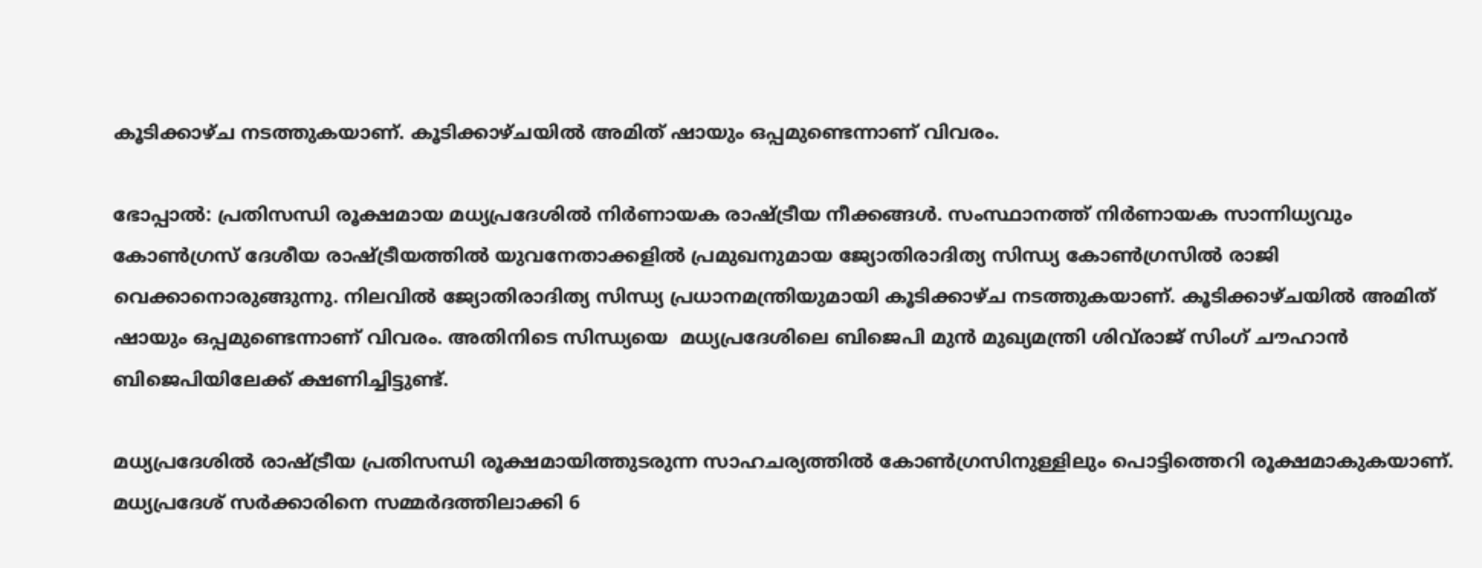കൂടിക്കാഴ്ച നടത്തുകയാണ്. കൂടിക്കാഴ്ചയിൽ അമിത് ഷായും ഒപ്പമുണ്ടെന്നാണ് വിവരം.

ഭോപ്പാല്‍: പ്രതിസന്ധി രൂക്ഷമായ മധ്യപ്രദേശില്‍ നിർണായക രാഷ്ട്രീയ നീക്കങ്ങൾ. സംസ്ഥാനത്ത് നിര്‍ണായക സാന്നിധ്യവും കോണ്‍ഗ്രസ് ദേശീയ രാഷ്ട്രീയത്തില്‍ യുവനേതാക്കളില്‍ പ്രമുഖനുമായ ജ്യോതിരാദിത്യ സിന്ധ്യ കോണ്‍ഗ്രസില്‍ രാജി വെക്കാനൊരുങ്ങുന്നു. നിലവില്‍ ജ്യോതിരാദിത്യ സിന്ധ്യ പ്രധാനമന്ത്രിയുമായി കൂടിക്കാഴ്ച നടത്തുകയാണ്. കൂടിക്കാഴ്ചയിൽ അമിത് ഷായും ഒപ്പമുണ്ടെന്നാണ് വിവരം. അതിനിടെ സിന്ധ്യയെ  മധ്യപ്രദേശിലെ ബിജെപി മുന്‍ മുഖ്യമന്ത്രി ശിവ്‍രാജ് സിംഗ് ചൗഹാൻ ബിജെപിയിലേക്ക് ക്ഷണിച്ചിട്ടുണ്ട്.

മധ്യപ്രദേശില്‍ രാഷ്ട്രീയ പ്രതിസന്ധി രൂക്ഷമായിത്തുടരുന്ന സാഹചര്യത്തില്‍ കോണ്‍ഗ്രസിനുള്ളിലും പൊട്ടിത്തെറി രൂക്ഷമാകുകയാണ്. മധ്യപ്രദേശ് സർക്കാരിനെ സമ്മർദത്തിലാക്കി 6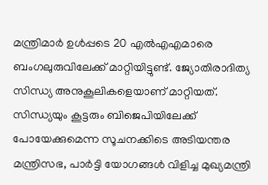മന്ത്രിമാർ ഉൾപ്പടെ 20 എൽഎഎമാരെ ബംഗലുരുവിലേക്ക് മാറ്റിയിട്ടുണ്ട്. ജ്യോതിരാദിത്യ സിന്ധ്യ അനുകൂലികളെയാണ് മാറ്റിയത്. സിന്ധ്യയും കൂട്ടരും ബിജെപിയിലേക്ക് പോയേക്കുമെന്ന സൂചനക്കിടെ അടിയന്തര മന്ത്രിസഭ, പാർട്ടി യോഗങ്ങൾ വിളിച്ച മുഖ്യമന്ത്രി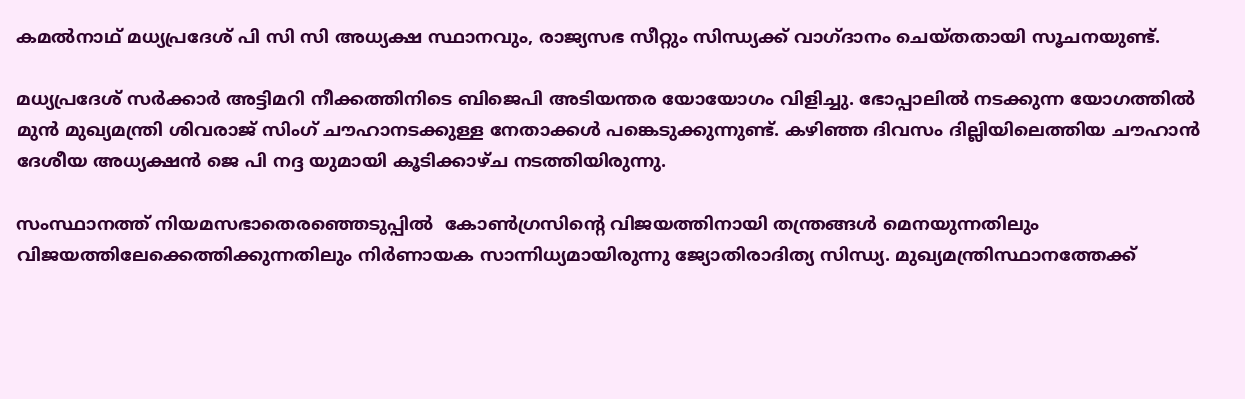കമൽനാഥ് മധ്യപ്രദേശ് പി സി സി അധ്യക്ഷ സ്ഥാനവും, രാജ്യസഭ സീറ്റും സിന്ധ്യക്ക് വാഗ്ദാനം ചെയ്തതായി സൂചനയുണ്ട്.

മധ്യപ്രദേശ് സർക്കാർ അട്ടിമറി നീക്കത്തിനിടെ ബിജെപി അടിയന്തര യോയോഗം വിളിച്ചു. ഭോപ്പാലിൽ നടക്കുന്ന യോഗത്തില്‍ മുൻ മുഖ്യമന്ത്രി ശിവരാജ് സിംഗ് ചൗഹാനടക്കുള്ള നേതാക്കൾ പങ്കെടുക്കുന്നുണ്ട്. കഴിഞ്ഞ ദിവസം ദില്ലിയിലെത്തിയ ചൗഹാൻ ദേശീയ അധ്യക്ഷൻ ജെ പി നദ്ദ യുമായി കൂടിക്കാഴ്ച നടത്തിയിരുന്നു.

സംസ്ഥാനത്ത് നിയമസഭാതെരഞ്ഞെടുപ്പില്‍  കോണ്‍ഗ്രസിന്‍റെ വിജയത്തിനായി തന്ത്രങ്ങള്‍ മെനയുന്നതിലും വിജയത്തിലേക്കെത്തിക്കുന്നതിലും നിര്‍ണായക സാന്നിധ്യമായിരുന്നു ജ്യോതിരാദിത്യ സിന്ധ്യ. മുഖ്യമന്ത്രിസ്ഥാനത്തേക്ക്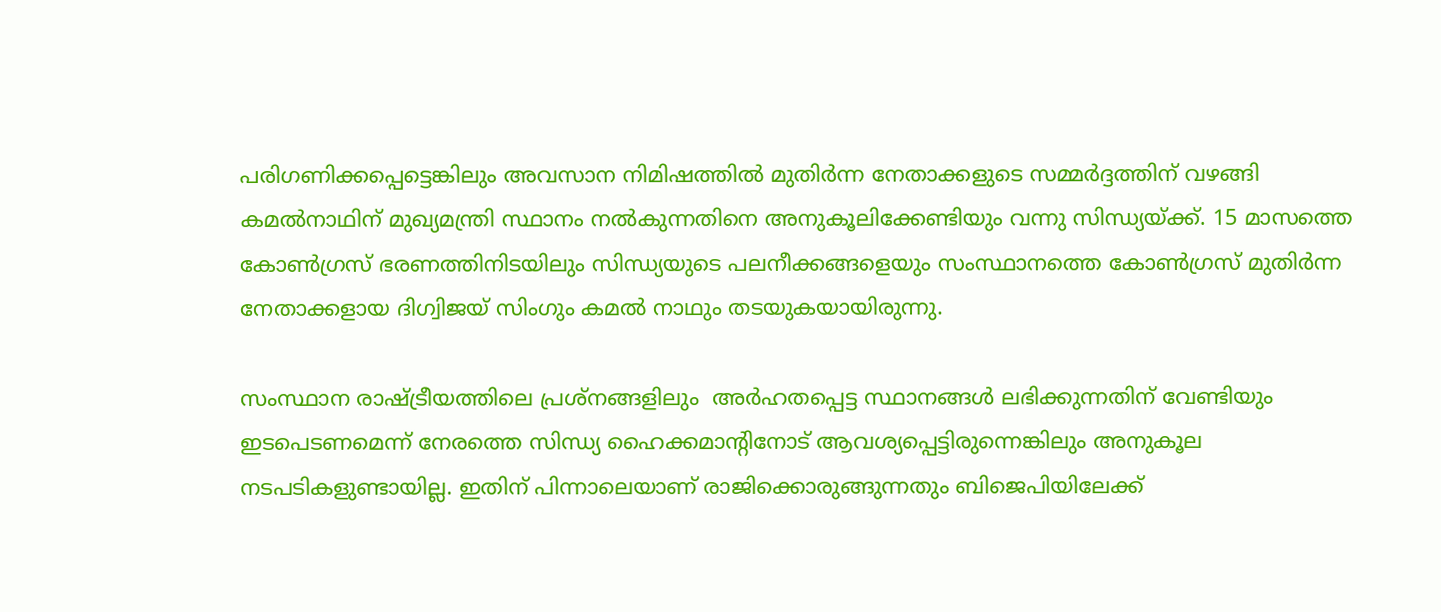പരിഗണിക്കപ്പെട്ടെങ്കിലും അവസാന നിമിഷത്തില്‍ മുതിര്‍ന്ന നേതാക്കളുടെ സമ്മര്‍ദ്ദത്തിന് വഴങ്ങി കമല്‍നാഥിന് മുഖ്യമന്ത്രി സ്ഥാനം നല്‍കുന്നതിനെ അനുകൂലിക്കേണ്ടിയും വന്നു സിന്ധ്യയ്ക്ക്. 15 മാസത്തെ കോണ്‍ഗ്രസ് ഭരണത്തിനിടയിലും സിന്ധ്യയുടെ പലനീക്കങ്ങളെയും സംസ്ഥാനത്തെ കോണ്‍ഗ്രസ് മുതിര്‍ന്ന നേതാക്കളായ ദിഗ്വിജയ് സിംഗും കമല്‍ നാഥും തടയുകയായിരുന്നു.

സംസ്ഥാന രാഷ്ട്രീയത്തിലെ പ്രശ്നങ്ങളിലും  അര്‍ഹതപ്പെട്ട സ്ഥാനങ്ങള്‍ ലഭിക്കുന്നതിന് വേണ്ടിയും ഇടപെടണമെന്ന് നേരത്തെ സിന്ധ്യ ഹൈക്കമാന്‍റിനോട് ആവശ്യപ്പെട്ടിരുന്നെങ്കിലും അനുകൂല നടപടികളുണ്ടായില്ല. ഇതിന് പിന്നാലെയാണ് രാജിക്കൊരുങ്ങുന്നതും ബിജെപിയിലേക്ക്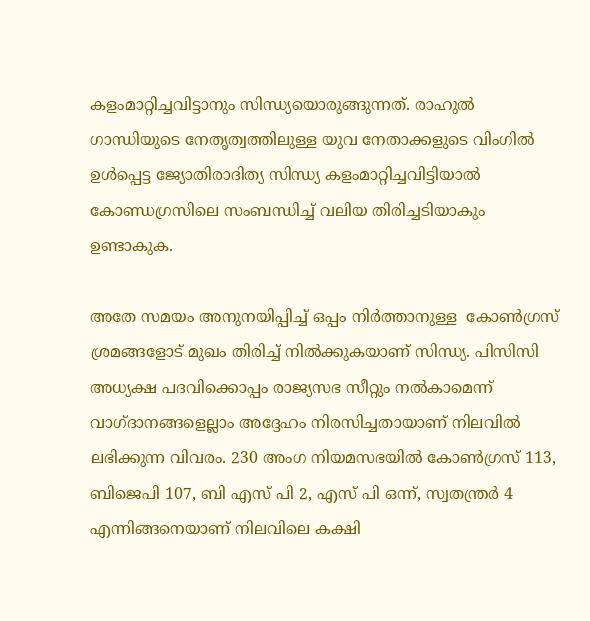കളംമാറ്റിച്ചവിട്ടാനും സിന്ധ്യയൊരുങ്ങുന്നത്. രാഹുല്‍ ഗാന്ധിയുടെ നേതൃത്വത്തിലുള്ള യുവ നേതാക്കളുടെ വിംഗില്‍ ഉള്‍പ്പെട്ട ജ്യോതിരാദിത്യ സിന്ധ്യ കളംമാറ്റിച്ചവിട്ടിയാല്‍ കോണ്ഡഗ്രസിലെ സംബന്ധിച്ച് വലിയ തിരിച്ചടിയാകും ഉണ്ടാകുക.

അതേ സമയം അനുനയിപ്പിച്ച് ഒപ്പം നിർത്താനുള്ള  കോൺഗ്രസ് ശ്രമങ്ങളോട് മുഖം തിരിച്ച് നില്‍ക്കുകയാണ് സിന്ധ്യ. പിസിസി അധ്യക്ഷ പദവിക്കൊപ്പം രാജ്യസഭ സീറ്റും നൽകാമെന്ന് വാഗ്ദാനങ്ങളെല്ലാം അദ്ദേഹം നിരസിച്ചതായാണ് നിലവില്‍ ലഭിക്കുന്ന വിവരം. 230 അംഗ നിയമസഭയിൽ കോൺഗ്രസ് 113, ബിജെപി 107, ബി എസ് പി 2, എസ് പി ഒന്ന്, സ്വതന്ത്രർ 4 എന്നിങ്ങനെയാണ് നിലവിലെ കക്ഷി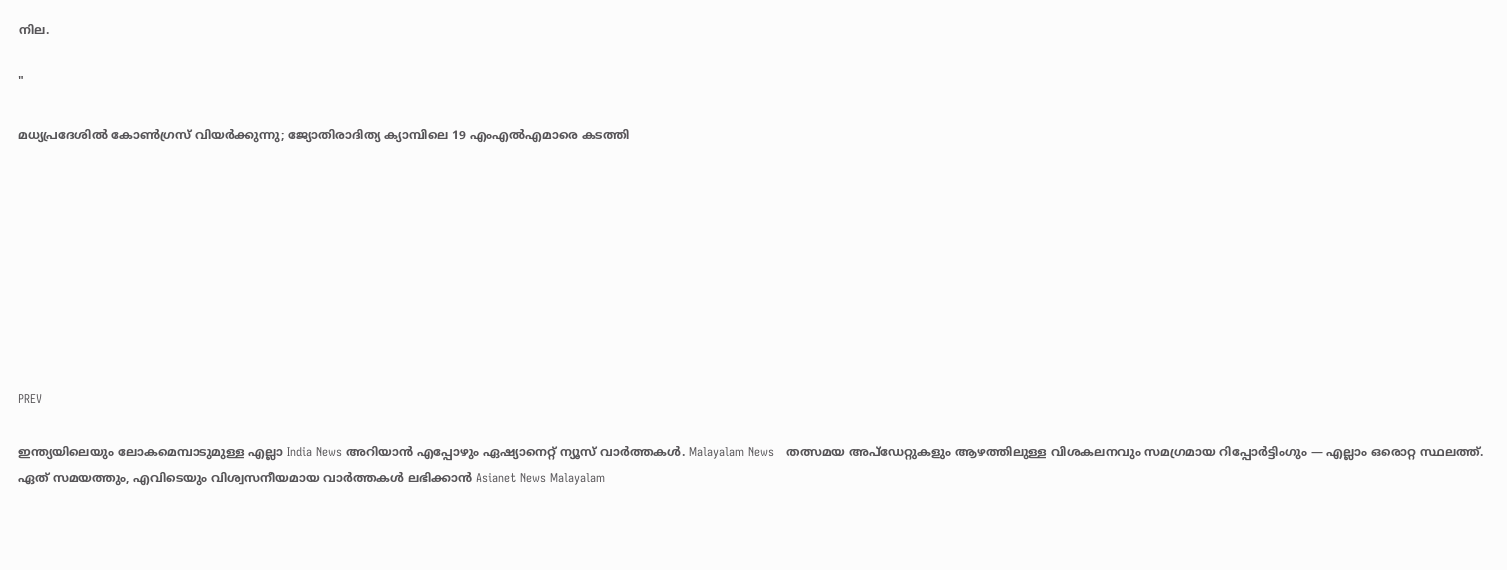നില.

"

മധ്യപ്രദേശിൽ കോൺഗ്രസ് വിയർക്കുന്നു; ജ്യോതിരാദിത്യ ക്യാമ്പിലെ 19 എംഎൽഎമാരെ കടത്തി









PREV

ഇന്ത്യയിലെയും ലോകമെമ്പാടുമുള്ള എല്ലാ India News അറിയാൻ എപ്പോഴും ഏഷ്യാനെറ്റ് ന്യൂസ് വാർത്തകൾ. Malayalam News   തത്സമയ അപ്‌ഡേറ്റുകളും ആഴത്തിലുള്ള വിശകലനവും സമഗ്രമായ റിപ്പോർട്ടിംഗും — എല്ലാം ഒരൊറ്റ സ്ഥലത്ത്. ഏത് സമയത്തും, എവിടെയും വിശ്വസനീയമായ വാർത്തകൾ ലഭിക്കാൻ Asianet News Malayalam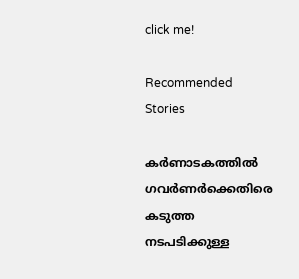click me!

Recommended Stories

കർണാടകത്തിൽ ഗവർണർക്കെതിരെ കടുത്ത നടപടിക്കുള്ള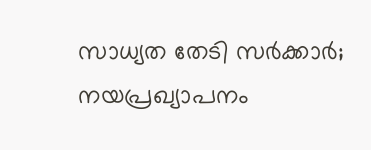സാധ്യത തേടി സർക്കാർ; നയപ്രഖ്യാപനം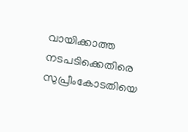വായിക്കാത്ത നടപടിക്കെതിരെ സുപ്രീംകോടതിയെ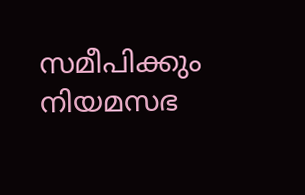സമീപിക്കും
നിയമസഭ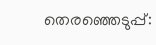തെരഞ്ഞെടുപ്പ്: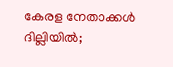കേരള നേതാക്കള്‍ ദില്ലിയില്‍;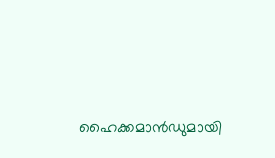ഹൈക്കമാന്‍ഡുമായി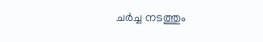ചർച്ച നടത്തും